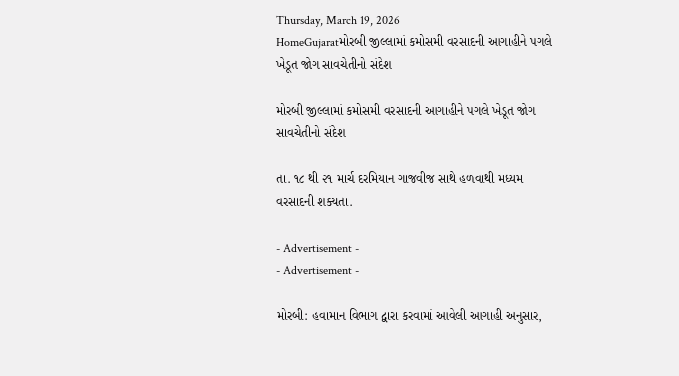Thursday, March 19, 2026
HomeGujaratમોરબી જીલ્લામાં કમોસમી વરસાદની આગાહીને પગલે ખેડૂત જોગ સાવચેતીનો સંદેશ

મોરબી જીલ્લામાં કમોસમી વરસાદની આગાહીને પગલે ખેડૂત જોગ સાવચેતીનો સંદેશ

તા. ૧૮ થી ૨૧ માર્ચ દરમિયાન ગાજવીજ સાથે હળવાથી મધ્યમ વરસાદની શક્યતા.

- Advertisement -
- Advertisement -

મોરબી: હવામાન વિભાગ દ્વારા કરવામાં આવેલી આગાહી અનુસાર,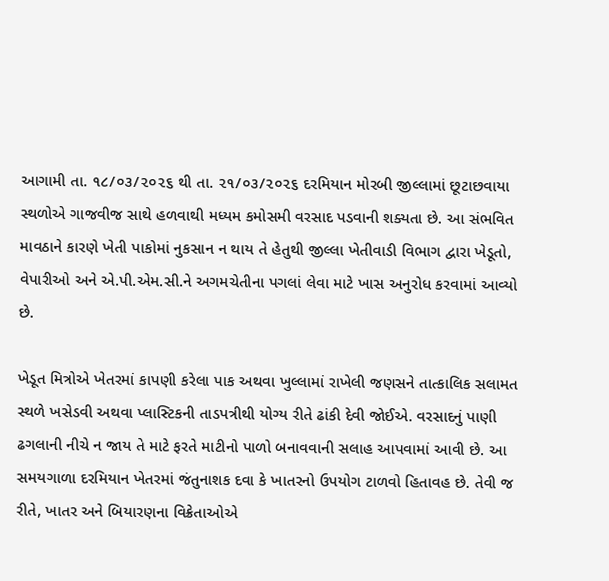આગામી તા. ૧૮/૦૩/૨૦૨૬ થી તા. ૨૧/૦૩/૨૦૨૬ દરમિયાન મોરબી જીલ્લામાં છૂટાછવાયા સ્થળોએ ગાજવીજ સાથે હળવાથી મધ્યમ કમોસમી વરસાદ પડવાની શક્યતા છે. આ સંભવિત માવઠાને કારણે ખેતી પાકોમાં નુકસાન ન થાય તે હેતુથી જીલ્લા ખેતીવાડી વિભાગ દ્વારા ખેડૂતો, વેપારીઓ અને એ.પી.એમ.સી.ને અગમચેતીના પગલાં લેવા માટે ખાસ અનુરોધ કરવામાં આવ્યો છે.

ખેડૂત મિત્રોએ ખેતરમાં કાપણી કરેલા પાક અથવા ખુલ્લામાં રાખેલી જણસને તાત્કાલિક સલામત સ્થળે ખસેડવી અથવા પ્લાસ્ટિકની તાડપત્રીથી યોગ્ય રીતે ઢાંકી દેવી જોઈએ. વરસાદનું પાણી ઢગલાની નીચે ન જાય તે માટે ફરતે માટીનો પાળો બનાવવાની સલાહ આપવામાં આવી છે. આ સમયગાળા દરમિયાન ખેતરમાં જંતુનાશક દવા કે ખાતરનો ઉપયોગ ટાળવો હિતાવહ છે. તેવી જ રીતે, ખાતર અને બિયારણના વિક્રેતાઓએ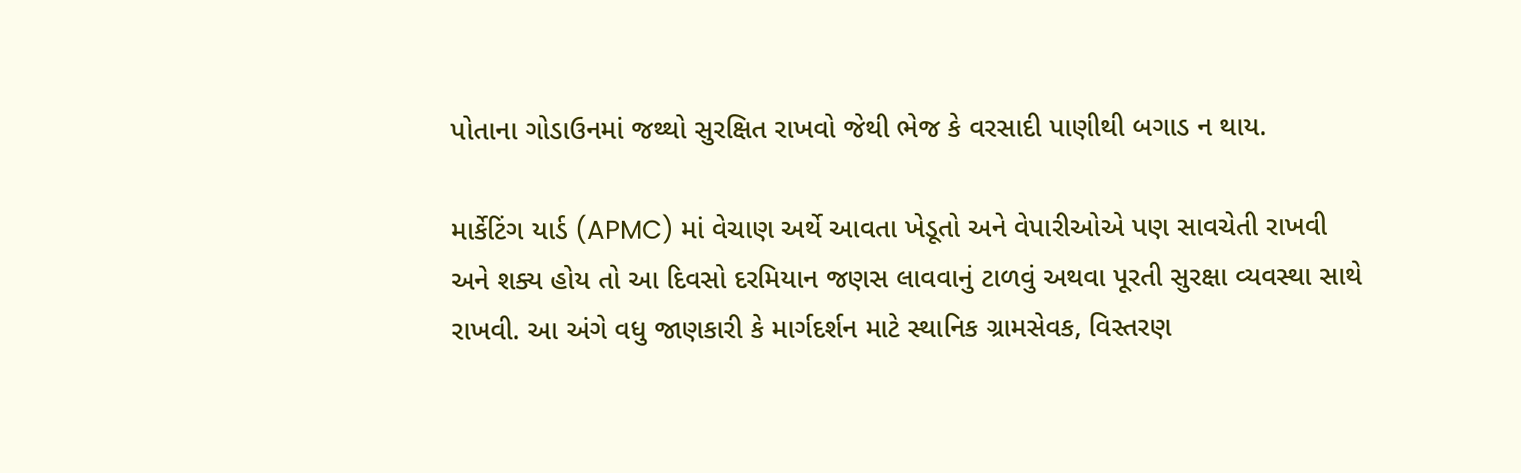પોતાના ગોડાઉનમાં જથ્થો સુરક્ષિત રાખવો જેથી ભેજ કે વરસાદી પાણીથી બગાડ ન થાય.

માર્કેટિંગ યાર્ડ (APMC) માં વેચાણ અર્થે આવતા ખેડૂતો અને વેપારીઓએ પણ સાવચેતી રાખવી અને શક્ય હોય તો આ દિવસો દરમિયાન જણસ લાવવાનું ટાળવું અથવા પૂરતી સુરક્ષા વ્યવસ્થા સાથે રાખવી. આ અંગે વધુ જાણકારી કે માર્ગદર્શન માટે સ્થાનિક ગ્રામસેવક, વિસ્તરણ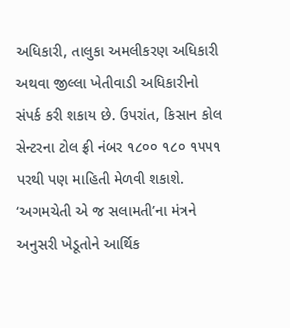અધિકારી, તાલુકા અમલીકરણ અધિકારી અથવા જીલ્લા ખેતીવાડી અધિકારીનો સંપર્ક કરી શકાય છે. ઉપરાંત, કિસાન કોલ સેન્ટરના ટોલ ફ્રી નંબર ૧૮૦૦ ૧૮૦ ૧૫૫૧ પરથી પણ માહિતી મેળવી શકાશે. ‘અગમચેતી એ જ સલામતી’ના મંત્રને અનુસરી ખેડૂતોને આર્થિક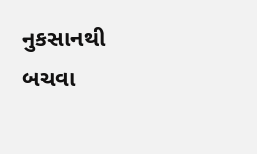નુકસાનથી બચવા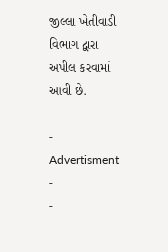જીલ્લા ખેતીવાડી વિભાગ દ્વારા અપીલ કરવામાં આવી છે.

- Advertisment -
-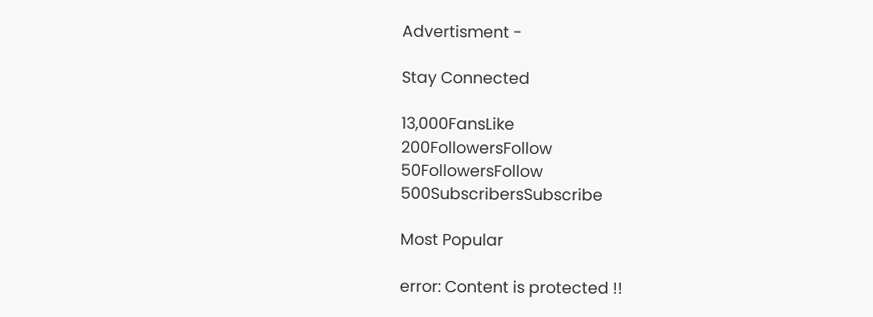Advertisment -

Stay Connected

13,000FansLike
200FollowersFollow
50FollowersFollow
500SubscribersSubscribe

Most Popular

error: Content is protected !!